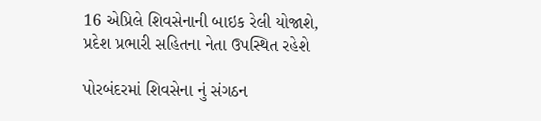16 એપ્રિલે શિવસેનાની બાઇક રેલી યોજાશે, પ્રદેશ પ્રભારી સહિતના નેતા ઉપસ્થિત રહેશે

પોરબંદરમાં શિવસેના નું સંગઠન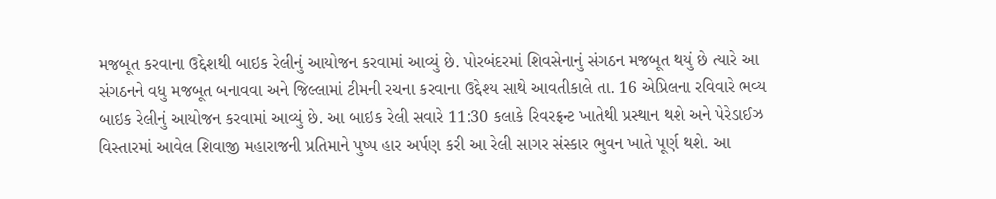મજબૂત કરવાના ઉદ્દેશથી બાઇક રેલીનું આયોજન કરવામાં આવ્યું છે. પોરબંદરમાં શિવસેનાનું સંગઠન મજબૂત થયું છે ત્યારે આ સંગઠનને વધુ મજબૂત બનાવવા અને જિલ્લામાં ટીમની રચના કરવાના ઉદ્દેશ્ય સાથે આવતીકાલે તા. 16 એપ્રિલના રવિવારે ભવ્ય બાઇક રેલીનું આયોજન કરવામાં આવ્યું છે. આ બાઇક રેલી સવારે 11:30 કલાકે રિવરફ્રન્ટ ખાતેથી પ્રસ્થાન થશે અને પેરેડાઈઝ વિસ્તારમાં આવેલ શિવાજી મહારાજની પ્રતિમાને પુષ્પ હાર અર્પણ કરી આ રેલી સાગર સંસ્કાર ભુવન ખાતે પૂર્ણ થશે. આ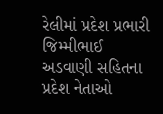રેલીમાં પ્રદેશ પ્રભારી જિમ્મીભાઈ અડવાણી સહિતના પ્રદેશ નેતાઓ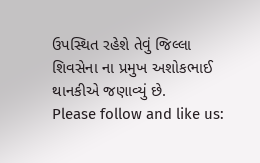ઉપસ્થિત રહેશે તેવું જિલ્લા શિવસેના ના પ્રમુખ અશોકભાઈ થાનકીએ જણાવ્યું છે.
Please follow and like us: